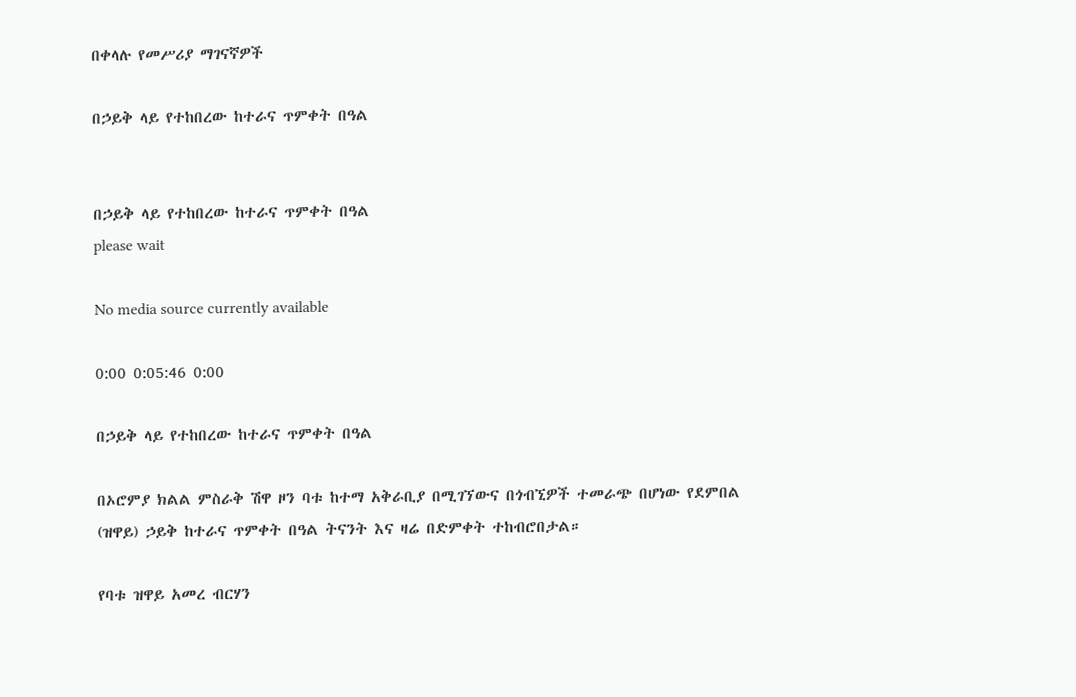በቀላሉ የመሥሪያ ማገናኛዎች

በኃይቅ ላይ የተከበረው ከተራና ጥምቀት በዓል


በኃይቅ ላይ የተከበረው ከተራና ጥምቀት በዓል
please wait

No media source currently available

0:00 0:05:46 0:00

በኃይቅ ላይ የተከበረው ከተራና ጥምቀት በዓል

በኦሮምያ ክልል ምስራቅ ሽዋ ዞን ባቱ ከተማ አቅራቢያ በሚገኘውና በጎብኚዎች ተመራጭ በሆነው የደምበል (ዝዋይ) ኃይቅ ከተራና ጥምቀት በዓል ትናንት እና ዛሬ በድምቀት ተከብሮበታል።

የባቱ ዝዋይ አመረ ብርሃን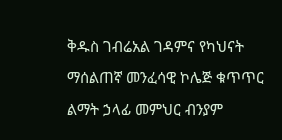ቅዱስ ገብሬአል ገዳምና የካህናት ማሰልጠኛ መንፈሳዊ ኮሌጅ ቁጥጥር ልማት ኃላፊ መምህር ብንያም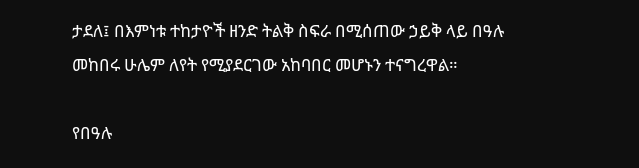ታደለ፤ በእምነቱ ተከታዮች ዘንድ ትልቅ ስፍራ በሚሰጠው ኃይቅ ላይ በዓሉ መከበሩ ሁሌም ለየት የሚያደርገው አከባበር መሆኑን ተናግረዋል።

የበዓሉ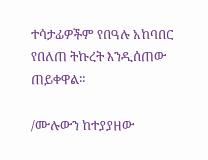ተሳታፊዎችም የበዓሉ አከባበር የበለጠ ትኩረት እንዲሰጠው ጠይቀዋል።

/ሙሉውን ከተያያዘው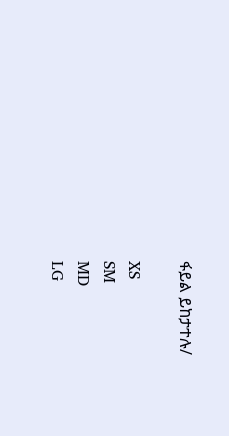ፋይል ይከታተሉ/

XS
SM
MD
LG